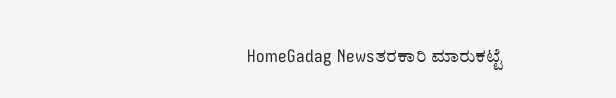HomeGadag Newsತರಕಾರಿ ಮಾರುಕಟ್ಟೆ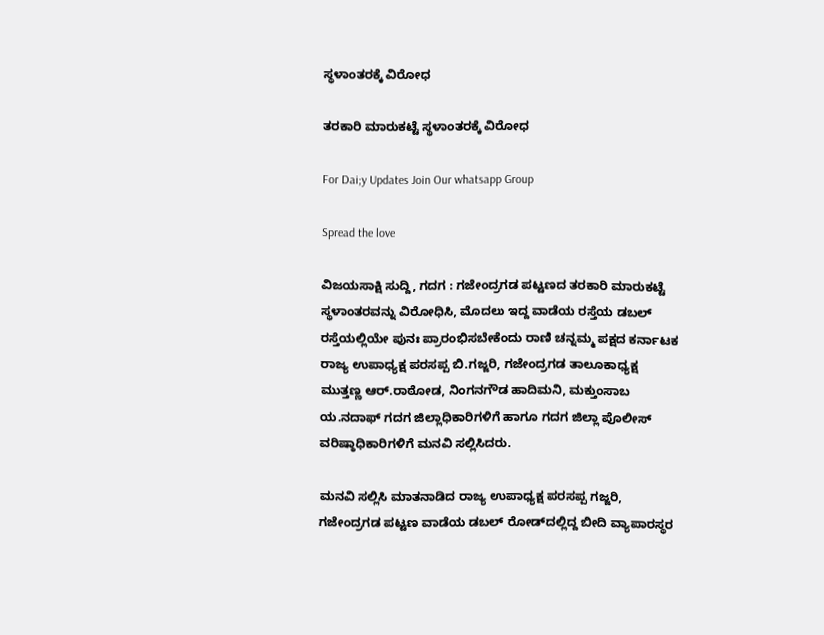ಸ್ಥಳಾಂತರಕ್ಕೆ ವಿರೋಧ

ತರಕಾರಿ ಮಾರುಕಟ್ಟೆ ಸ್ಥಳಾಂತರಕ್ಕೆ ವಿರೋಧ

For Dai;y Updates Join Our whatsapp Group

Spread the love

ವಿಜಯಸಾಕ್ಷಿ ಸುದ್ದಿ, ಗದಗ : ಗಜೇಂದ್ರಗಡ ಪಟ್ಟಣದ ತರಕಾರಿ ಮಾರುಕಟ್ಟೆ ಸ್ಥಳಾಂತರವನ್ನು ವಿರೋಧಿಸಿ, ಮೊದಲು ಇದ್ದ ವಾಡೆಯ ರಸ್ತೆಯ ಡಬಲ್ ರಸ್ತೆಯಲ್ಲಿಯೇ ಪುನಃ ಪ್ರಾರಂಭಿಸಬೇಕೆಂದು ರಾಣಿ ಚನ್ನಮ್ಮ ಪಕ್ಷದ ಕರ್ನಾಟಕ ರಾಜ್ಯ ಉಪಾಧ್ಯಕ್ಷ ಪರಸಪ್ಪ ಬಿ.ಗಜ್ಜರಿ, ಗಜೇಂದ್ರಗಡ ತಾಲೂಕಾಧ್ಯಕ್ಷ ಮುತ್ತಣ್ಣ ಆರ್.ರಾಠೋಡ, ನಿಂಗನಗೌಡ ಹಾದಿಮನಿ, ಮಕ್ತುಂಸಾಬ ಯ.ನದಾಫ್ ಗದಗ ಜಿಲ್ಲಾಧಿಕಾರಿಗಳಿಗೆ ಹಾಗೂ ಗದಗ ಜಿಲ್ಲಾ ಪೊಲೀಸ್ ವರಿಷ್ಠಾಧಿಕಾರಿಗಳಿಗೆ ಮನವಿ ಸಲ್ಲಿಸಿದರು.

ಮನವಿ ಸಲ್ಲಿಸಿ ಮಾತನಾಡಿದ ರಾಜ್ಯ ಉಪಾಧ್ಯಕ್ಷ ಪರಸಪ್ಪ ಗಜ್ಜರಿ, ಗಜೇಂದ್ರಗಡ ಪಟ್ಟಣ ವಾಡೆಯ ಡಬಲ್ ರೋಡ್‌ದಲ್ಲಿದ್ದ ಬೀದಿ ವ್ಯಾಪಾರಸ್ಥರ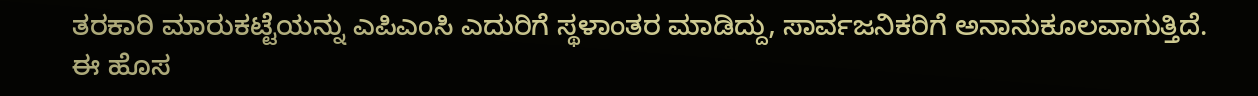ತರಕಾರಿ ಮಾರುಕಟ್ಟೆಯನ್ನು ಎಪಿಎಂಸಿ ಎದುರಿಗೆ ಸ್ಥಳಾಂತರ ಮಾಡಿದ್ದು, ಸಾರ್ವಜನಿಕರಿಗೆ ಅನಾನುಕೂಲವಾಗುತ್ತಿದೆ. ಈ ಹೊಸ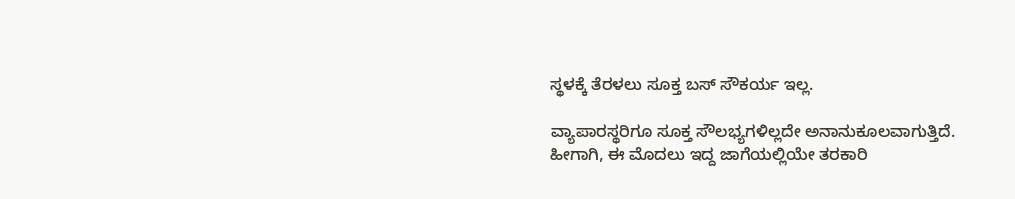ಸ್ಥಳಕ್ಕೆ ತೆರಳಲು ಸೂಕ್ತ ಬಸ್ ಸೌಕರ್ಯ ಇಲ್ಲ.

ವ್ಯಾಪಾರಸ್ಥರಿಗೂ ಸೂಕ್ತ ಸೌಲಭ್ಯಗಳಿಲ್ಲದೇ ಅನಾನುಕೂಲವಾಗುತ್ತಿದೆ. ಹೀಗಾಗಿ, ಈ ಮೊದಲು ಇದ್ದ ಜಾಗೆಯಲ್ಲಿಯೇ ತರಕಾರಿ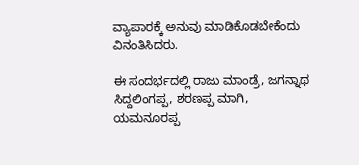ವ್ಯಾಪಾರಕ್ಕೆ ಅನುವು ಮಾಡಿಕೊಡಬೇಕೆಂದು ವಿನಂತಿಸಿದರು.

ಈ ಸಂದರ್ಭದಲ್ಲಿ ರಾಜು ಮಾಂಡ್ರೆ, ಜಗನ್ನಾಥ ಸಿದ್ದಲಿಂಗಪ್ಪ, ಶರಣಪ್ಪ ಮಾಗಿ, ಯಮನೂರಪ್ಪ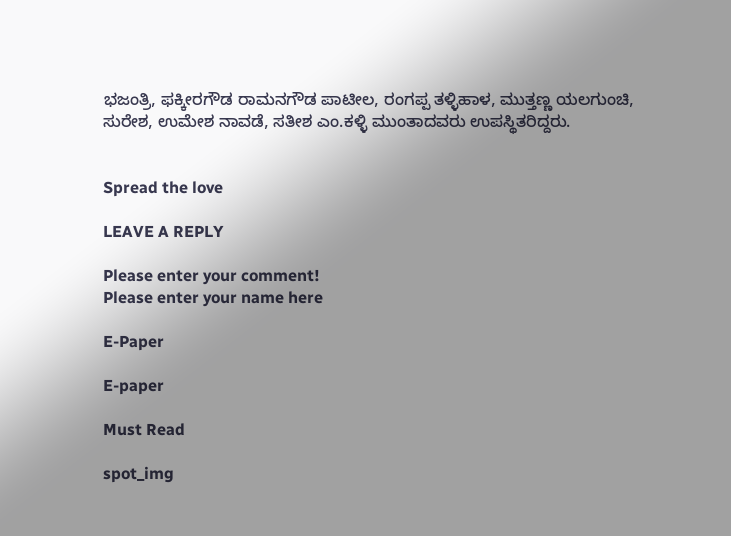ಭಜಂತ್ರಿ, ಫಕ್ಕೀರಗೌಡ ರಾಮನಗೌಡ ಪಾಟೀಲ, ರಂಗಪ್ಪ ತಳ್ಳಿಹಾಳ, ಮುತ್ತಣ್ಣ ಯಲಗುಂಚಿ, ಸುರೇಶ, ಉಮೇಶ ನಾವಡೆ, ಸತೀಶ ಎಂ.ಕಳ್ಳಿ ಮುಂತಾದವರು ಉಪಸ್ಥಿತರಿದ್ದರು.


Spread the love

LEAVE A REPLY

Please enter your comment!
Please enter your name here

E-Paper

E-paper

Must Read

spot_img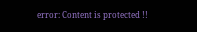error: Content is protected !!